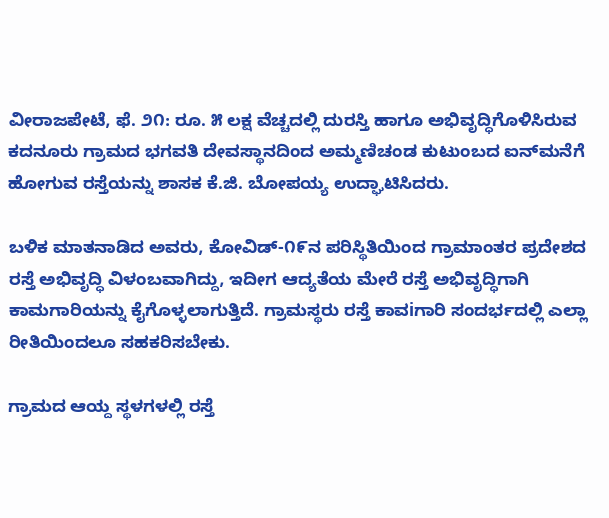ವೀರಾಜಪೇಟೆ, ಫೆ. ೨೧: ರೂ. ೫ ಲಕ್ಷ ವೆಚ್ಚದಲ್ಲಿ ದುರಸ್ತಿ ಹಾಗೂ ಅಭಿವೃದ್ಧಿಗೊಳಿಸಿರುವ ಕದನೂರು ಗ್ರಾಮದ ಭಗವತಿ ದೇವಸ್ಥಾನದಿಂದ ಅಮ್ಮಣಿಚಂಡ ಕುಟುಂಬದ ಐನ್‌ಮನೆಗೆ ಹೋಗುವ ರಸ್ತೆಯನ್ನು ಶಾಸಕ ಕೆ.ಜಿ. ಬೋಪಯ್ಯ ಉದ್ಘಾಟಿಸಿದರು.

ಬಳಿಕ ಮಾತನಾಡಿದ ಅವರು, ಕೋವಿಡ್-೧೯ನ ಪರಿಸ್ಥಿತಿಯಿಂದ ಗ್ರಾಮಾಂತರ ಪ್ರದೇಶದ ರಸ್ತೆ ಅಭಿವೃದ್ಧಿ ವಿಳಂಬವಾಗಿದ್ದು, ಇದೀಗ ಆದ್ಯತೆಯ ಮೇರೆ ರಸ್ತೆ ಅಭಿವೃದ್ಧಿಗಾಗಿ ಕಾಮಗಾರಿಯನ್ನು ಕೈಗೊಳ್ಳಲಾಗುತ್ತಿದೆ. ಗ್ರಾಮಸ್ಥರು ರಸ್ತೆ ಕಾವiಗಾರಿ ಸಂದರ್ಭದಲ್ಲಿ ಎಲ್ಲಾ ರೀತಿಯಿಂದಲೂ ಸಹಕರಿಸಬೇಕು.

ಗ್ರಾಮದ ಆಯ್ದ ಸ್ಥಳಗಳಲ್ಲಿ ರಸ್ತೆ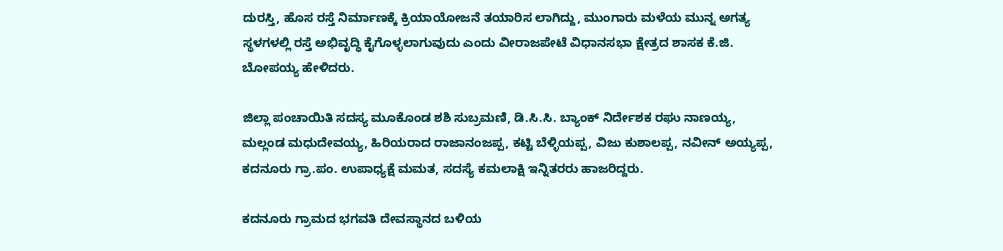ದುರಸ್ತಿ, ಹೊಸ ರಸ್ತೆ ನಿರ್ಮಾಣಕ್ಕೆ ಕ್ರಿಯಾಯೋಜನೆ ತಯಾರಿಸ ಲಾಗಿದ್ದು, ಮುಂಗಾರು ಮಳೆಯ ಮುನ್ನ ಅಗತ್ಯ ಸ್ಥಳಗಳಲ್ಲಿ ರಸ್ತೆ ಅಭಿವೃದ್ಧಿ ಕೈಗೊಳ್ಳಲಾಗುವುದು ಎಂದು ವೀರಾಜಪೇಟೆ ವಿಧಾನಸಭಾ ಕ್ಷೇತ್ರದ ಶಾಸಕ ಕೆ.ಜಿ. ಬೋಪಯ್ಯ ಹೇಳಿದರು.

ಜಿಲ್ಲಾ ಪಂಚಾಯಿತಿ ಸದಸ್ಯ ಮೂಕೊಂಡ ಶಶಿ ಸುಬ್ರಮಣಿ, ಡಿ.ಸಿ.ಸಿ. ಬ್ಯಾಂಕ್ ನಿರ್ದೇಶಕ ರಘು ನಾಣಯ್ಯ, ಮಲ್ಲಂಡ ಮಧುದೇವಯ್ಯ, ಹಿರಿಯರಾದ ರಾಜಾನಂಜಪ್ಪ, ಕಟ್ಟಿ ಬೆಳ್ಳಿಯಪ್ಪ, ವಿಜು ಕುಶಾಲಪ್ಪ, ನವೀನ್ ಅಯ್ಯಪ್ಪ, ಕದನೂರು ಗ್ರಾ.ಪಂ. ಉಪಾಧ್ಯಕ್ಷೆ ಮಮತ, ಸದಸ್ಯೆ ಕಮಲಾಕ್ಷಿ ಇನ್ನಿತರರು ಹಾಜರಿದ್ದರು.

ಕದನೂರು ಗ್ರಾಮದ ಭಗವತಿ ದೇವಸ್ಥಾನದ ಬಳಿಯ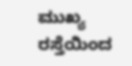ಮುಖ್ಯ ರಸ್ತೆಯಿಂದ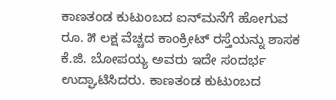ಕಾಣತಂಡ ಕುಟುಂಬದ ಐನ್‌ಮನೆಗೆ ಹೋಗುವ ರೂ. ೫ ಲಕ್ಷ ವೆಚ್ಚದ ಕಾಂಕ್ರೀಟ್ ರಸ್ತೆಯನ್ನು ಶಾಸಕ ಕೆ.ಜಿ. ಬೋಪಯ್ಯ ಅವರು ಇದೇ ಸಂದರ್ಭ ಉದ್ಘಾಟಿಸಿದರು. ಕಾಣತಂಡ ಕುಟುಂಬದ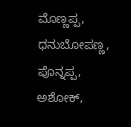ಮೊಣ್ಣಪ್ಪ, ಧನುಬೋಪಣ್ಣ, ಪೊನ್ನಪ್ಪ, ಅಶೋಕ್,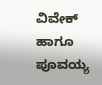ವಿವೇಕ್ ಹಾಗೂ ಪೂವಯ್ಯ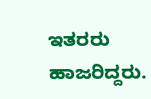ಇತರರು ಹಾಜರಿದ್ದರು.